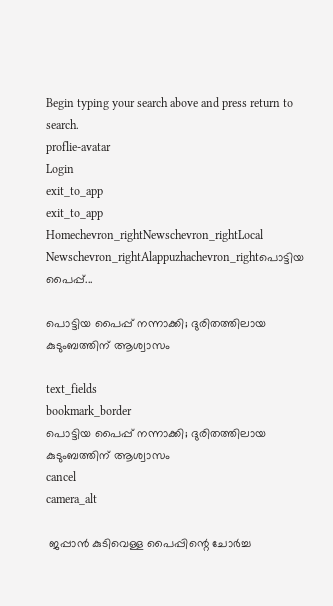Begin typing your search above and press return to search.
proflie-avatar
Login
exit_to_app
exit_to_app
Homechevron_rightNewschevron_rightLocal Newschevron_rightAlappuzhachevron_rightപൊട്ടിയ പൈപ്പ്...

പൊട്ടിയ പൈപ്പ് നന്നാക്കി; ദുരിതത്തിലായ കുടുംബത്തിന് ആശ്വാസം

text_fields
bookmark_border
പൊട്ടിയ പൈപ്പ് നന്നാക്കി; ദുരിതത്തിലായ കുടുംബത്തിന് ആശ്വാസം
cancel
camera_alt

 ജപ്പാൻ കുടിവെള്ള പൈപ്പിന്റെ ചോർച്ച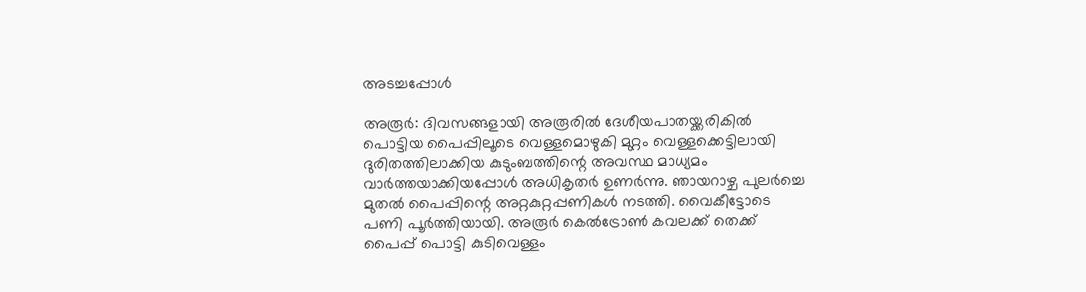അടച്ചപ്പോൾ

അരൂർ: ദിവസങ്ങളായി അരൂരിൽ ദേശീയപാതയ്ക്കരികിൽ പൊട്ടിയ പൈപ്പിലൂടെ വെള്ളമൊഴുകി മുറ്റം വെള്ളക്കെട്ടിലായി ദുരിതത്തിലാക്കിയ കുടുംബത്തിന്റെ അവസ്ഥ മാധ്യമം വാർത്തയാക്കിയപ്പോൾ അധികൃതർ ഉണർന്നു. ഞായറാഴ്ച പുലർച്ചെ മുതൽ പൈപ്പിന്റെ അറ്റകുറ്റപ്പണികൾ നടത്തി. വൈകീട്ടോടെ പണി പൂർത്തിയായി. അരൂർ കെൽട്രോൺ കവലക്ക് തെക്ക് പൈപ്പ് പൊട്ടി കുടിവെള്ളം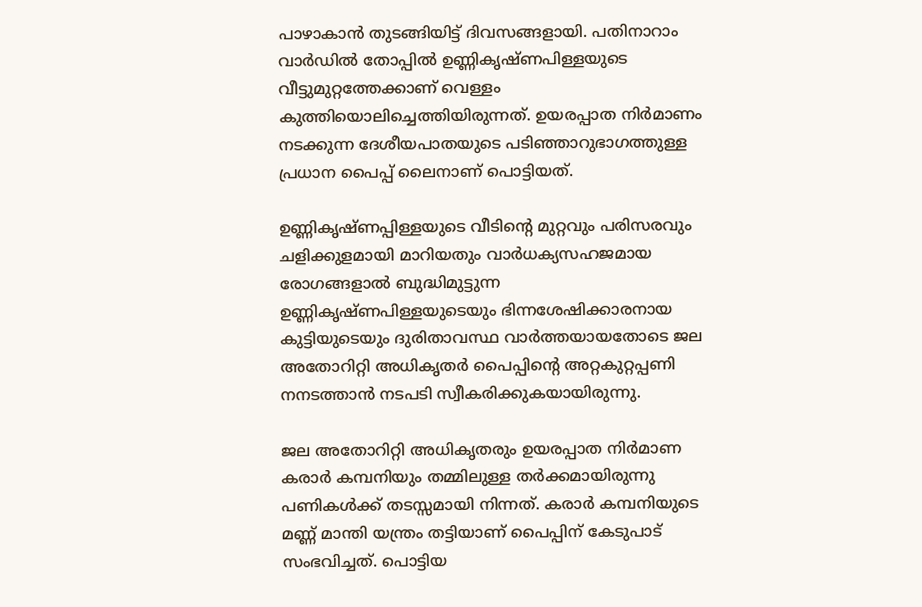പാഴാകാൻ തുടങ്ങിയിട്ട് ദിവസങ്ങളായി. പതിനാറാം വാർഡിൽ തോപ്പിൽ ഉണ്ണികൃഷ്ണപിള്ളയുടെ വീട്ടുമുറ്റത്തേക്കാണ് വെള്ളം കുത്തിയൊലിച്ചെത്തിയിരുന്നത്. ഉയരപ്പാത നിർമാണം നടക്കുന്ന ദേശീയപാതയുടെ പടിഞ്ഞാറുഭാഗത്തുള്ള പ്രധാന പൈപ്പ് ലൈനാണ് പൊട്ടിയത്.

ഉണ്ണികൃഷ്ണപ്പിള്ളയുടെ വീടിന്റെ മുറ്റവും പരിസരവും ചളിക്കുളമായി മാറിയതും വാർധക്യസഹജമായ രോഗങ്ങളാൽ ബുദ്ധിമുട്ടുന്ന ഉണ്ണികൃഷ്ണപിള്ളയുടെയും ഭിന്നശേഷിക്കാരനായ കുട്ടിയുടെയും ദുരിതാവസ്ഥ വാർത്തയായതോടെ ജല അതോറിറ്റി അധികൃതർ പൈപ്പിന്റെ അറ്റകുറ്റപ്പണി നനടത്താൻ നടപടി സ്വീകരിക്കുകയായിരുന്നു.

ജല അതോറിറ്റി അധികൃതരും ഉയരപ്പാത നിർമാണ കരാർ കമ്പനിയും തമ്മിലുള്ള തർക്കമായിരുന്നു പണികൾക്ക് തടസ്സമായി നിന്നത്. കരാർ കമ്പനിയുടെ മണ്ണ് മാന്തി യന്ത്രം തട്ടിയാണ് പൈപ്പിന് കേടുപാട് സംഭവിച്ചത്. പൊട്ടിയ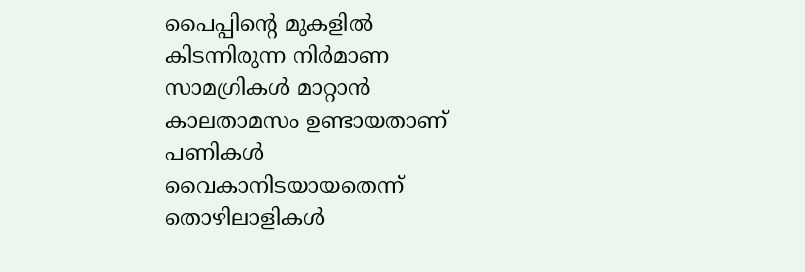പൈപ്പിന്റെ മുകളിൽ കിടന്നിരുന്ന നിർമാണ സാമഗ്രികൾ മാറ്റാൻ കാലതാമസം ഉണ്ടായതാണ് പണികൾ വൈകാനിടയായതെന്ന് തൊഴിലാളികൾ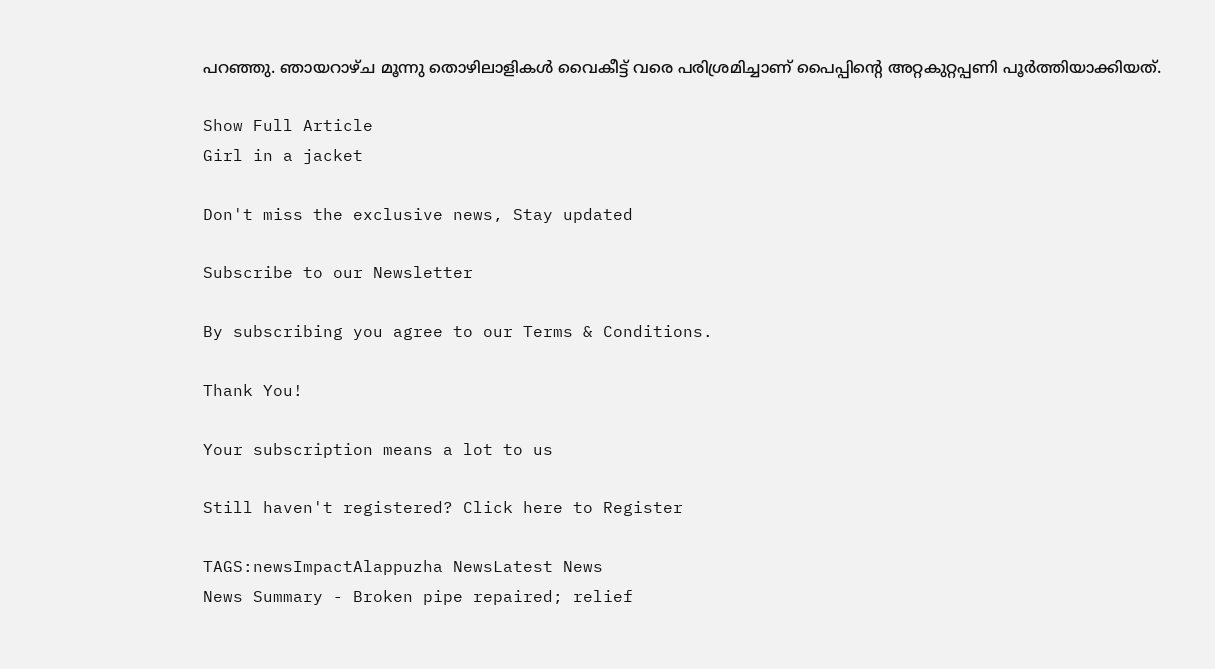പറഞ്ഞു. ഞായറാഴ്ച മൂന്നു തൊഴിലാളികൾ വൈകീട്ട് വരെ പരിശ്രമിച്ചാണ് പൈപ്പിന്റെ അറ്റകുറ്റപ്പണി പൂർത്തിയാക്കിയത്.

Show Full Article
Girl in a jacket

Don't miss the exclusive news, Stay updated

Subscribe to our Newsletter

By subscribing you agree to our Terms & Conditions.

Thank You!

Your subscription means a lot to us

Still haven't registered? Click here to Register

TAGS:newsImpactAlappuzha NewsLatest News
News Summary - Broken pipe repaired; relief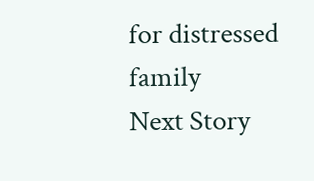for distressed family
Next Story